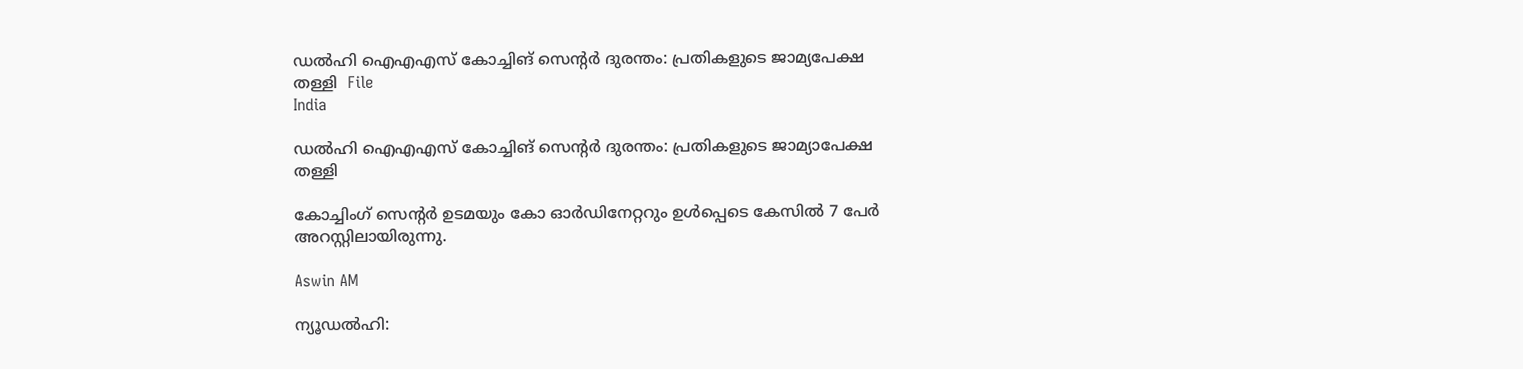ഡൽഹി ഐഎഎസ് കോച്ചിങ് സെന്‍റർ ദുരന്തം: പ്രതികളുടെ ജാമ‍്യപേക്ഷ തള്ളി  File
India

ഡൽഹി ഐഎഎസ് കോച്ചിങ് സെന്‍റർ ദുരന്തം: പ്രതികളുടെ ജാമ‍്യാപേക്ഷ തള്ളി

കോച്ചിംഗ് സെന്‍റർ ഉടമയും കോ ഓർഡിനേറ്ററും ഉൾപ്പെടെ കേസില്‍ 7 പേർ അറസ്റ്റിലായിരുന്നു.

Aswin AM

ന്യൂഡൽഹി: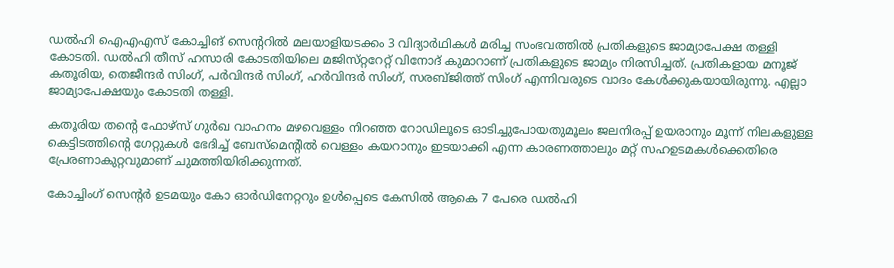ഡല്‍ഹി ഐഎഎസ് കോച്ചിങ് സെന്‍ററില്‍ മലയാളിയടക്കം 3 വിദ‍്യാർഥികൾ മരിച്ച സംഭവത്തിൽ പ്രതികളുടെ ജാമ‍്യാപേക്ഷ തള്ളി കോടതി. ഡൽഹി തീസ് ഹസാരി കോടതിയിലെ മജിസ്‌റ്ററേറ്റ് വിനോദ് കുമാറാണ് പ്രതികളുടെ ജാമ‍്യം നിരസിച്ചത്. പ്രതികളായ മനൂജ് കതൂരിയ, തെജീന്ദർ സിംഗ്, പർവിന്ദർ സിംഗ്, ഹർവിന്ദർ സിംഗ്, സരബ്‌ജിത്ത് സിംഗ് എന്നിവരുടെ വാദം കേൾക്കുകയായിരുന്നു. എല്ലാ ജാമ‍്യാപേക്ഷയും കോടതി തള്ളി.

കതൂരിയ തന്‍റെ ഫോഴ്‌സ് ഗുർഖ വാഹനം മഴവെള്ളം നിറഞ്ഞ റോഡിലൂടെ ഓടിച്ചുപോയതുമൂലം ജലനിരപ്പ് ഉയരാനും മൂന്ന് നിലകളുള്ള കെട്ടിടത്തിന്‍റെ ഗേറ്റുകൾ ഭേദിച്ച് ബേസ്‌മെന്‍റിൽ വെള്ളം കയറാനും ഇടയാക്കി എന്ന കാരണത്താലും മറ്റ് സഹഉടമകൾക്കെതിരെ പ്രേരണാകുറ്റവുമാണ് ചുമത്തിയിരിക്കുന്നത്.

കോച്ചിംഗ് സെന്‍റർ ഉടമയും കോ ഓർഡിനേറ്ററും ഉൾപ്പെടെ കേസില്‍ ആകെ 7 പേരെ ഡൽഹി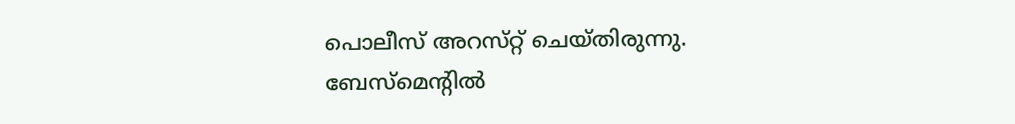പൊലീസ് അറസ്‌റ്റ് ചെയ്‌തിരുന്നു. ബേസ്‌മെന്‍റില്‍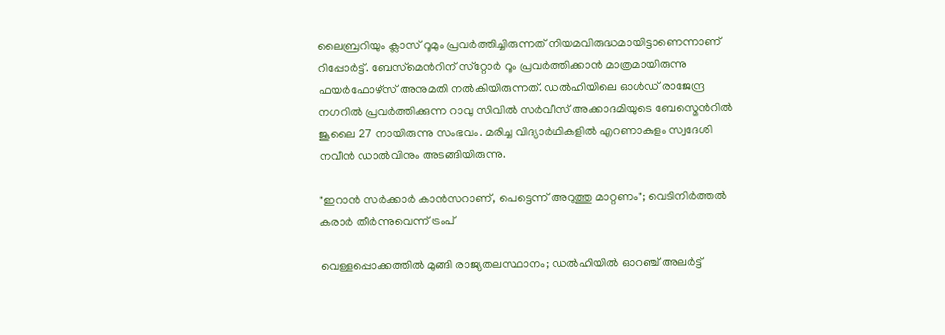ലൈബ്രറിയും ക്ലാസ് റൂമും പ്രവര്‍ത്തിച്ചിരുന്നത് നിയമവിരുദ്ധമായിട്ടാണെന്നാണ് റിപ്പോര്‍ട്ട്. ബേസ്‌മെന്‍റിന് സ്‌റ്റോര്‍ റൂം പ്രവര്‍ത്തിക്കാന്‍ മാത്രമായിരുന്നു ഫയര്‍ഫോഴ്‌സ് അനുമതി നല്‍കിയിരുന്നത്. ഡൽഹിയിലെ ഓൾഡ് രാജേന്ദ്ര നഗറിൽ പ്രവർത്തിക്കുന്ന റാവു സിവിൽ സർവീസ് അക്കാദമിയുടെ ബേസ്മെന്‍റിൽ ജൂലൈ 27 നായിരുന്നു സംഭവം. മരിച്ച വിദ്യാർഥികളിൽ എറണാകുളം സ്വദേശി നവീന്‍ ഡാല്‍വിനും അടങ്ങിയിരുന്നു.

"ഇറാൻ സർക്കാർ കാൻസറാണ്, പെട്ടെന്ന് അറുത്തു മാറ്റണം"; വെടിനിർത്തൽ കരാർ തീർന്നുവെന്ന് ട്രംപ്

വെള്ളപ്പൊക്കത്തില്‍ മുങ്ങി രാജ്യതലസ്ഥാനം; ഡല്‍ഹിയില്‍ ഓറഞ്ച് അലര്‍ട്ട്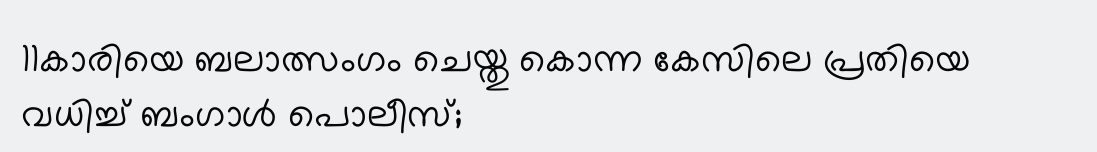11കാരിയെ ബലാത്സംഗം ചെയ്തു കൊന്ന കേസിലെ പ്രതിയെ വധിച്ച് ബംഗാൾ പൊലീസ്;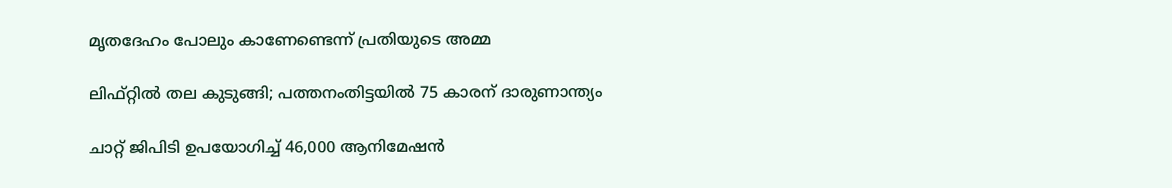മൃതദേഹം പോലും കാണേണ്ടെന്ന് പ്രതിയുടെ അമ്മ

ലിഫ്റ്റിൽ‌ തല കുടുങ്ങി; പത്തനംതിട്ടയിൽ 75 കാരന് ദാരുണാന്ത്യം

ചാറ്റ് ജിപിടി ഉപയോഗിച്ച് 46,000 ആനിമേഷൻ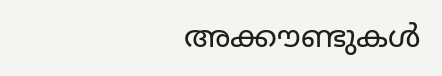അക്കൗണ്ടുകൾ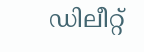ഡിലീറ്റ്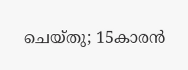ചെയ്തു; 15കാരൻ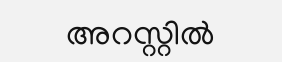അറസ്റ്റിൽ